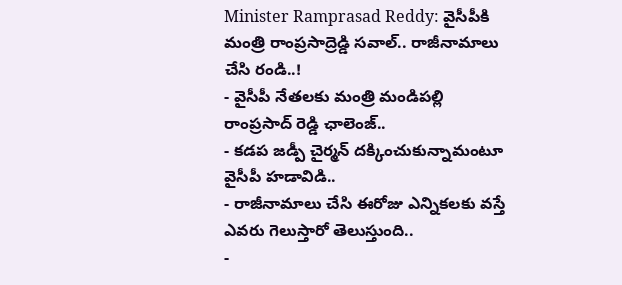Minister Ramprasad Reddy: వైసీపీకి మంత్రి రాంప్రసాద్రెడ్డి సవాల్.. రాజీనామాలు చేసి రండి..!
- వైసీపీ నేతలకు మంత్రి మండిపల్లి రాంప్రసాద్ రెడ్డి ఛాలెంజ్..
- కడప జడ్పీ చైర్మన్ దక్కించుకున్నామంటూ వైసీపీ హడావిడి..
- రాజీనామాలు చేసి ఈరోజు ఎన్నికలకు వస్తే ఎవరు గెలుస్తారో తెలుస్తుంది..
-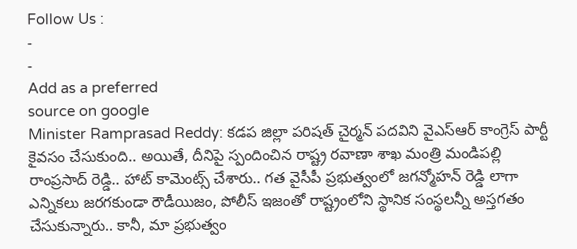Follow Us :
-
-
Add as a preferred
source on google
Minister Ramprasad Reddy: కడప జిల్లా పరిషత్ చైర్మన్ పదవిని వైఎస్ఆర్ కాంగ్రెస్ పార్టీ కైవసం చేసుకుంది.. అయితే, దీనిపై స్పందించిన రాష్ట్ర రవాణా శాఖ మంత్రి మండిపల్లి రాంప్రసాద్ రెడ్డి.. హాట్ కామెంట్స్ చేశారు.. గత వైసీపీ ప్రభుత్వంలో జగన్మోహన్ రెడ్డి లాగా ఎన్నికలు జరగకుండా రౌడీయిజం, పోలీస్ ఇజంతో రాష్ట్రంలోని స్థానిక సంస్థలన్నీ అస్తగతం చేసుకున్నారు.. కానీ, మా ప్రభుత్వం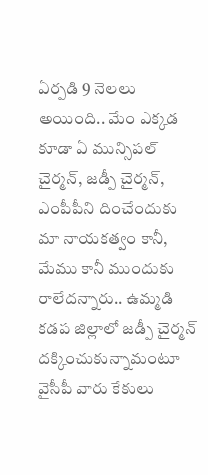ఏర్పడి 9 నెలలు అయింది.. మేం ఎక్కడ కూడా ఏ మున్సిపల్ చైర్మన్, జడ్పీ చైర్మన్, ఎంపీపీని దించేందుకు మా నాయకత్వం కానీ, మేము కానీ ముందుకు రాలేదన్నారు.. ఉమ్మడి కడప జిల్లాలో జడ్పీ చైర్మన్ దక్కించుకున్నామంటూ వైసీపీ వారు కేకులు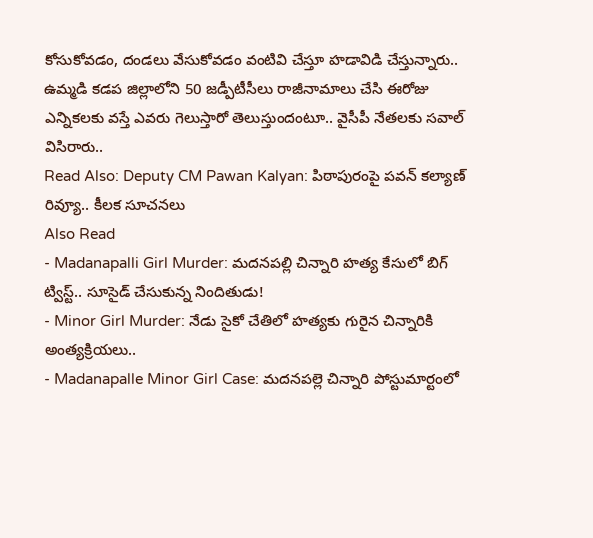కోసుకోవడం, దండలు వేసుకోవడం వంటివి చేస్తూ హడావిడి చేస్తున్నారు.. ఉమ్మడి కడప జిల్లాలోని 50 జడ్పీటీసీలు రాజీనామాలు చేసి ఈరోజు ఎన్నికలకు వస్తే ఎవరు గెలుస్తారో తెలుస్తుందంటూ.. వైసీపీ నేతలకు సవాల్ విసిరారు..
Read Also: Deputy CM Pawan Kalyan: పిఠాపురంపై పవన్ కల్యాణ్ రివ్యూ.. కీలక సూచనలు
Also Read
- Madanapalli Girl Murder: మదనపల్లి చిన్నారి హత్య కేసులో బిగ్ ట్విస్ట్.. సూసైడ్ చేసుకున్న నిందితుడు!
- Minor Girl Murder: నేడు సైకో చేతిలో హత్యకు గురైన చిన్నారికి అంత్యక్రియలు..
- Madanapalle Minor Girl Case: మదనపల్లె చిన్నారి పోస్టుమార్టంలో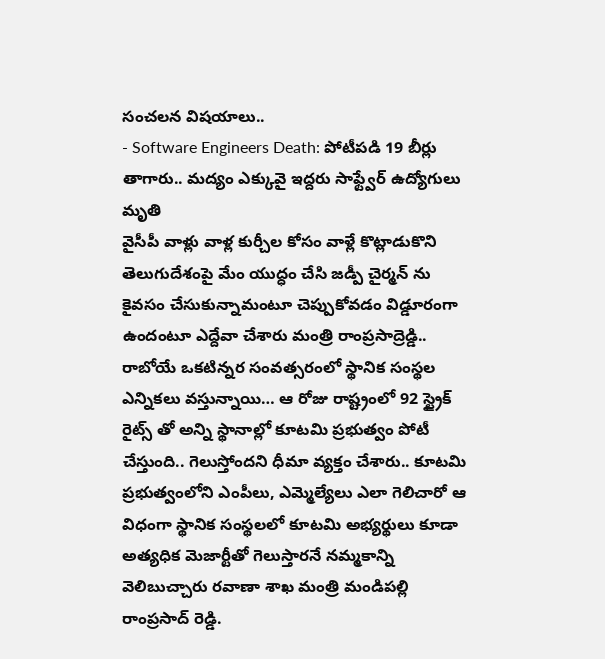సంచలన విషయాలు..
- Software Engineers Death: పోటీపడి 19 బీర్లు తాగారు.. మద్యం ఎక్కువై ఇద్దరు సాఫ్ట్వేర్ ఉద్యోగులు మృతి
వైసీపీ వాళ్లు వాళ్ల కుర్చీల కోసం వాళ్లే కొట్లాడుకొని తెలుగుదేశంపై మేం యుద్ధం చేసి జడ్పీ చైర్మన్ ను కైవసం చేసుకున్నామంటూ చెప్పుకోవడం విడ్డూరంగా ఉందంటూ ఎద్దేవా చేశారు మంత్రి రాంప్రసాద్రెడ్డి.. రాబోయే ఒకటిన్నర సంవత్సరంలో స్థానిక సంస్థల ఎన్నికలు వస్తున్నాయి… ఆ రోజు రాష్ట్రంలో 92 స్ట్రైక్ రైట్స్ తో అన్ని స్థానాల్లో కూటమి ప్రభుత్వం పోటీ చేస్తుంది.. గెలుస్తోందని ధీమా వ్యక్తం చేశారు.. కూటమి ప్రభుత్వంలోని ఎంపీలు, ఎమ్మెల్యేలు ఎలా గెలిచారో ఆ విధంగా స్థానిక సంస్థలలో కూటమి అభ్యర్థులు కూడా అత్యధిక మెజార్టీతో గెలుస్తారనే నమ్మకాన్ని వెలిబుచ్చారు రవాణా శాఖ మంత్రి మండిపల్లి రాంప్రసాద్ రెడ్డి.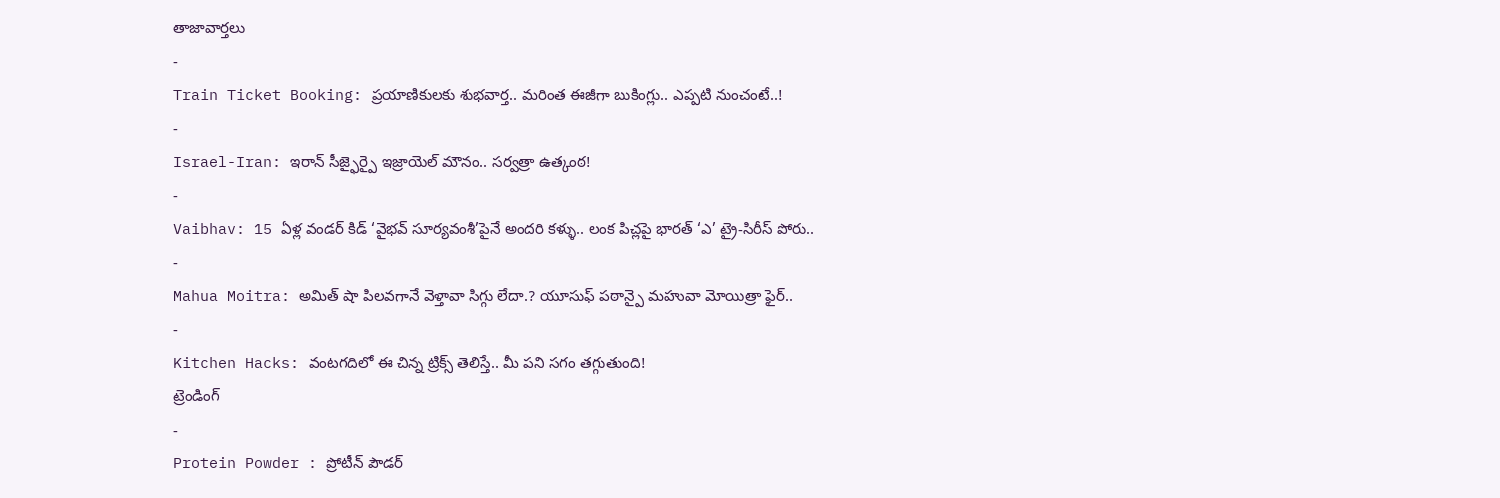తాజావార్తలు
-
Train Ticket Booking: ప్రయాణికులకు శుభవార్త.. మరింత ఈజీగా బుకింగ్లు.. ఎప్పటి నుంచంటే..!
-
Israel-Iran: ఇరాన్ సీజ్ఫైర్పై ఇజ్రాయెల్ మౌనం.. సర్వత్రా ఉత్కంఠ!
-
Vaibhav: 15 ఏళ్ల వండర్ కిడ్ ‘వైభవ్ సూర్యవంశీ’పైనే అందరి కళ్ళు.. లంక పిచ్లపై భారత్ ‘ఎ’ ట్రై-సిరీస్ పోరు..
-
Mahua Moitra: అమిత్ షా పిలవగానే వెళ్తావా సిగ్గు లేదా.? యూసుఫ్ పఠాన్పై మహువా మోయిత్రా ఫైర్..
-
Kitchen Hacks: వంటగదిలో ఈ చిన్న ట్రిక్స్ తెలిస్తే.. మీ పని సగం తగ్గుతుంది!
ట్రెండింగ్
-
Protein Powder : ప్రోటీన్ పౌడర్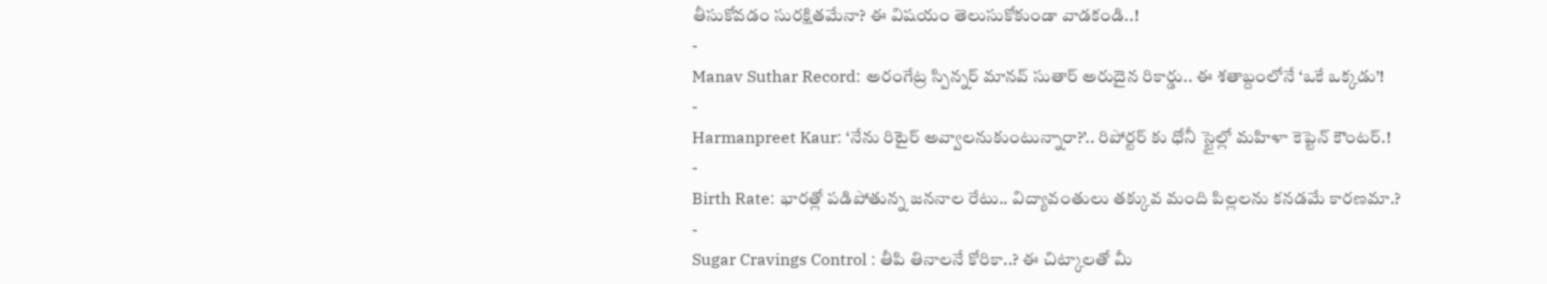తీసుకోవడం సురక్షితమేనా? ఈ విషయం తెలుసుకోకుండా వాడకండి..!
-
Manav Suthar Record: అరంగేట్ర స్పిన్నర్ మానవ్ సుతార్ అరుదైన రికార్డు.. ఈ శతాబ్దంలోనే ‘ఒకే ఒక్కడు’!
-
Harmanpreet Kaur: ‘నేను రిటైర్ అవ్వాలనుకుంటున్నారా?’.. రిపోర్టర్ కు ధోనీ స్టైల్లో మహిళా కెప్టెన్ కౌంటర్.!
-
Birth Rate: భారత్లో పడిపోతున్న జననాల రేటు.. విద్యావంతులు తక్కువ మంది పిల్లలను కనడమే కారణమా.?
-
Sugar Cravings Control : తీపి తినాలనే కోరికా..? ఈ చిట్కాలతో మీ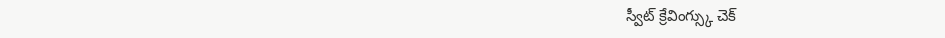స్వీట్ క్రేవింగ్స్కు చెక్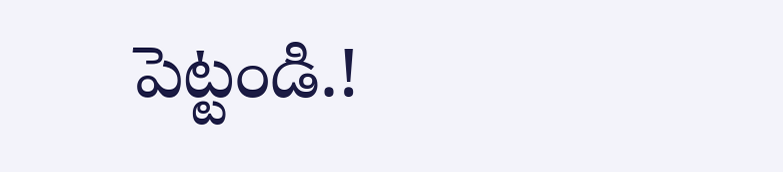పెట్టండి.!